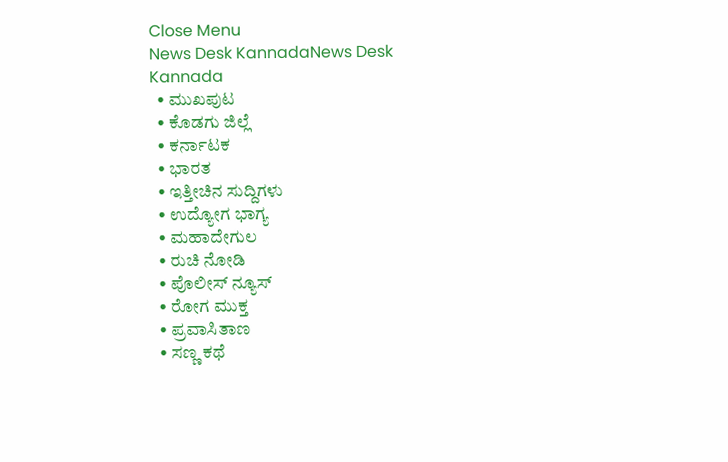Close Menu
News Desk KannadaNews Desk Kannada
  • ಮುಖಪುಟ
  • ಕೊಡಗು ಜಿಲ್ಲೆ
  • ಕರ್ನಾಟಕ
  • ಭಾರತ
  • ಇತ್ತೀಚಿನ ಸುದ್ದಿಗಳು
  • ಉದ್ಯೋಗ ಭಾಗ್ಯ
  • ಮಹಾದೇಗುಲ
  • ರುಚಿ ನೋಡಿ
  • ಪೊಲೀಸ್ ನ್ಯೂಸ್
  • ರೋಗ ಮುಕ್ತ
  • ಪ್ರವಾಸಿತಾಣ
  • ಸಣ್ಣ ಕಥೆ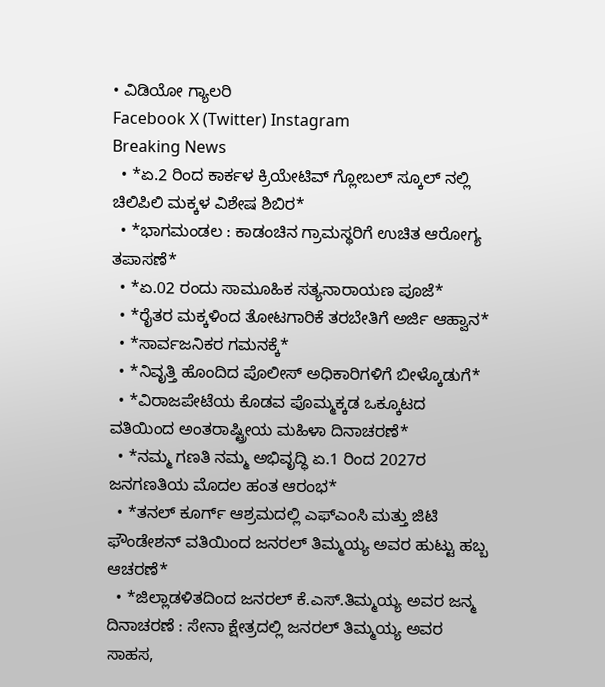• ವಿಡಿಯೋ ಗ್ಯಾಲರಿ
Facebook X (Twitter) Instagram
Breaking News
  • *ಏ.2 ರಿಂದ ಕಾರ್ಕಳ ಕ್ರಿಯೇಟಿವ್ ಗ್ಲೋಬಲ್ ಸ್ಕೂಲ್ ನಲ್ಲಿ ಚಿಲಿಪಿಲಿ ಮಕ್ಕಳ ವಿಶೇಷ ಶಿಬಿರ*
  • *ಭಾಗಮಂಡಲ : ಕಾಡಂಚಿನ ಗ್ರಾಮಸ್ಥರಿಗೆ ಉಚಿತ ಆರೋಗ್ಯ ತಪಾಸಣೆ*
  • *ಏ.02 ರಂದು ಸಾಮೂಹಿಕ ಸತ್ಯನಾರಾಯಣ ಪೂಜೆ*
  • *ರೈತರ ಮಕ್ಕಳಿಂದ ತೋಟಗಾರಿಕೆ ತರಬೇತಿಗೆ ಅರ್ಜಿ ಆಹ್ವಾನ*
  • *ಸಾರ್ವಜನಿಕರ ಗಮನಕ್ಕೆ*
  • *ನಿವೃತ್ತಿ ಹೊಂದಿದ ಪೊಲೀಸ್ ಅಧಿಕಾರಿಗಳಿಗೆ ಬೀಳ್ಕೊಡುಗೆ*
  • *ವಿರಾಜಪೇಟೆಯ ಕೊಡವ ಪೊಮ್ಮಕ್ಕಡ ಒಕ್ಕೂಟದ ವತಿಯಿಂದ ಅಂತರಾಷ್ಟ್ರೀಯ ಮಹಿಳಾ ದಿನಾಚರಣೆ*
  • *ನಮ್ಮ ಗಣತಿ ನಮ್ಮ ಅಭಿವೃದ್ಧಿ ಏ.1 ರಿಂದ 2027ರ ಜನಗಣತಿಯ ಮೊದಲ ಹಂತ ಆರಂಭ*
  • *ತನಲ್ ಕೂರ್ಗ್ ಆಶ್ರಮದಲ್ಲಿ ಎಫ್‌ಎಂಸಿ ಮತ್ತು ಜಿಟಿ ಫೌಂಡೇಶನ್ ವತಿಯಿಂದ ಜನರಲ್ ತಿಮ್ಮಯ್ಯ ಅವರ ಹುಟ್ಟು ಹಬ್ಬ ಆಚರಣೆ*
  • *ಜಿಲ್ಲಾಡಳಿತದಿಂದ ಜನರಲ್ ಕೆ.ಎಸ್.ತಿಮ್ಮಯ್ಯ ಅವರ ಜನ್ಮ ದಿನಾಚರಣೆ : ಸೇನಾ ಕ್ಷೇತ್ರದಲ್ಲಿ ಜನರಲ್ ತಿಮ್ಮಯ್ಯ ಅವರ ಸಾಹಸ,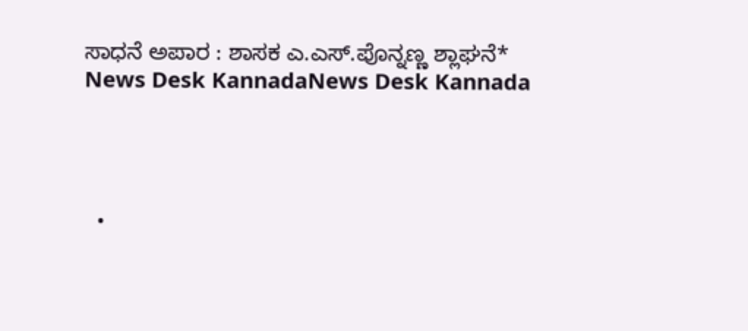ಸಾಧನೆ ಅಪಾರ : ಶಾಸಕ ಎ.ಎಸ್.ಪೊನ್ನಣ್ಣ ಶ್ಲಾಘನೆ*
News Desk KannadaNews Desk Kannada




  •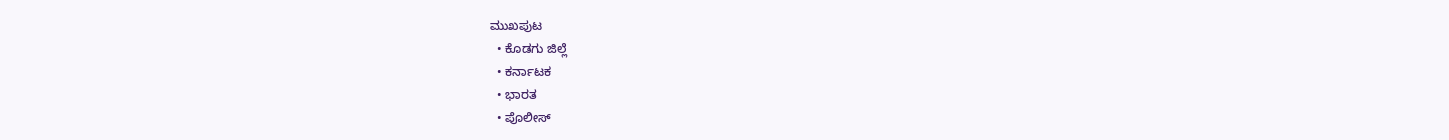ಮುಖಪುಟ
  • ಕೊಡಗು ಜಿಲ್ಲೆ
  • ಕರ್ನಾಟಕ
  • ಭಾರತ
  • ಪೊಲೀಸ್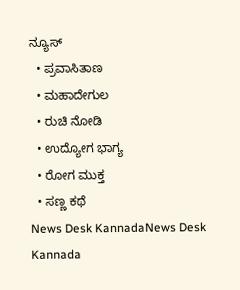ನ್ಯೂಸ್
  • ಪ್ರವಾಸಿತಾಣ
  • ಮಹಾದೇಗುಲ
  • ರುಚಿ ನೋಡಿ
  • ಉದ್ಯೋಗ ಭಾಗ್ಯ
  • ರೋಗ ಮುಕ್ತ
  • ಸಣ್ಣ ಕಥೆ
News Desk KannadaNews Desk Kannada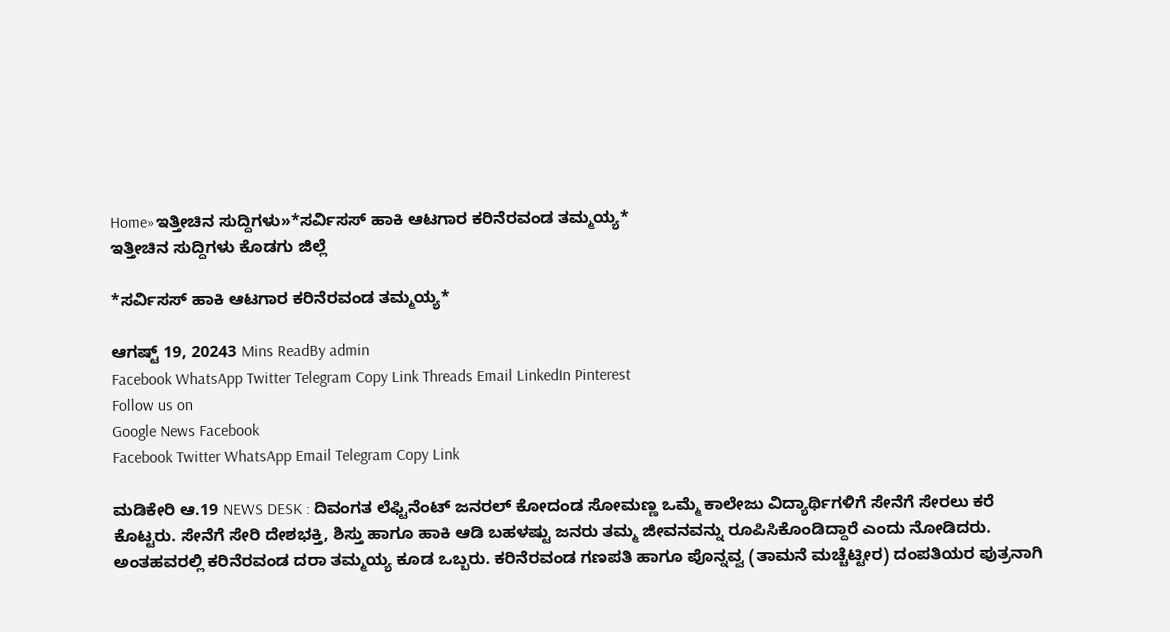Home»ಇತ್ತೀಚಿನ ಸುದ್ದಿಗಳು»*ಸರ್ವಿಸಸ್ ಹಾಕಿ ಆಟಗಾರ ಕರಿನೆರವಂಡ ತಮ್ಮಯ್ಯ*
ಇತ್ತೀಚಿನ ಸುದ್ದಿಗಳು ಕೊಡಗು ಜಿಲ್ಲೆ

*ಸರ್ವಿಸಸ್ ಹಾಕಿ ಆಟಗಾರ ಕರಿನೆರವಂಡ ತಮ್ಮಯ್ಯ*

ಆಗಷ್ಟ್ 19, 20243 Mins ReadBy admin
Facebook WhatsApp Twitter Telegram Copy Link Threads Email LinkedIn Pinterest
Follow us on
Google News Facebook
Facebook Twitter WhatsApp Email Telegram Copy Link

ಮಡಿಕೇರಿ ಆ.19 NEWS DESK : ದಿವಂಗತ ಲೆಫ್ಟಿನೆಂಟ್ ಜನರಲ್ ಕೋದಂಡ ಸೋಮಣ್ಣ ಒಮ್ಮೆ ಕಾಲೇಜು ವಿದ್ಯಾರ್ಥಿಗಳಿಗೆ ಸೇನೆಗೆ ಸೇರಲು ಕರೆ ಕೊಟ್ಟರು. ಸೇನೆಗೆ ಸೇರಿ ದೇಶಭಕ್ತಿ, ಶಿಸ್ತು ಹಾಗೂ ಹಾಕಿ ಆಡಿ ಬಹಳಷ್ಟು ಜನರು ತಮ್ಮ ಜೀವನವನ್ನು ರೂಪಿಸಿಕೊಂಡಿದ್ದಾರೆ ಎಂದು ನೋಡಿದರು. ಅಂತಹವರಲ್ಲಿ ಕರಿನೆರವಂಡ ದರಾ ತಮ್ಮಯ್ಯ ಕೂಡ ಒಬ್ಬರು. ಕರಿನೆರವಂಡ ಗಣಪತಿ ಹಾಗೂ ಪೊನ್ನವ್ವ (ತಾಮನೆ ಮಚ್ಚೆಟ್ಟೀರ) ದಂಪತಿಯರ ಪುತ್ರನಾಗಿ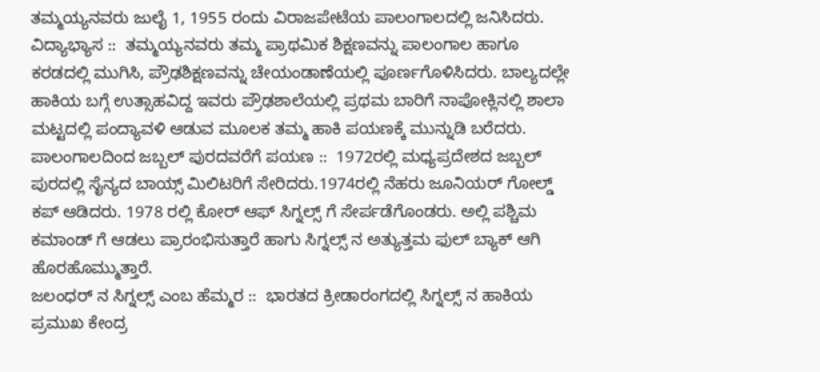ತಮ್ಮಯ್ಯನವರು ಜುಲೈ 1, 1955 ರಂದು ವಿರಾಜಪೇಟೆಯ ಪಾಲಂಗಾಲದಲ್ಲಿ ಜನಿಸಿದರು.
ವಿದ್ಯಾಭ್ಯಾಸ ::  ತಮ್ಮಯ್ಯನವರು ತಮ್ಮ ಪ್ರಾಥಮಿಕ ಶಿಕ್ಷಣವನ್ನು ಪಾಲಂಗಾಲ ಹಾಗೂ ಕರಡದಲ್ಲಿ ಮುಗಿಸಿ, ಪ್ರೌಢಶಿಕ್ಷಣವನ್ನು ಚೇಯಂಡಾಣೆಯಲ್ಲಿ ಪೂರ್ಣಗೊಳಿಸಿದರು. ಬಾಲ್ಯದಲ್ಲೇ ಹಾಕಿಯ ಬಗ್ಗೆ ಉತ್ಸಾಹವಿದ್ದ ಇವರು ಪ್ರೌಢಶಾಲೆಯಲ್ಲಿ ಪ್ರಥಮ ಬಾರಿಗೆ ನಾಪೋಕ್ಲಿನಲ್ಲಿ ಶಾಲಾ ಮಟ್ಟದಲ್ಲಿ ಪಂದ್ಯಾವಳಿ ಆಡುವ ಮೂಲಕ ತಮ್ಮ ಹಾಕಿ ಪಯಣಕ್ಕೆ ಮುನ್ನುಡಿ ಬರೆದರು.
ಪಾಲಂಗಾಲದಿಂದ ಜಬ್ಬಲ್ ಪುರದವರೆಗೆ ಪಯಣ ::  1972ರಲ್ಲಿ ಮಧ್ಯಪ್ರದೇಶದ ಜಬ್ಬಲ್ ಪುರದಲ್ಲಿ ಸೈನ್ಯದ ಬಾಯ್ಸ್ ಮಿಲಿಟರಿಗೆ ಸೇರಿದರು.1974ರಲ್ಲಿ ನೆಹರು ಜೂನಿಯರ್ ಗೋಲ್ಡ್ ಕಪ್ ಆಡಿದರು. 1978 ರಲ್ಲಿ ಕೋರ್ ಆಫ್ ಸಿಗ್ನಲ್ಸ್ ಗೆ ಸೇರ್ಪಡೆಗೊಂಡರು. ಅಲ್ಲಿ ಪಶ್ಚಿಮ ಕಮಾಂಡ್ ಗೆ ಆಡಲು ಪ್ರಾರಂಭಿಸುತ್ತಾರೆ ಹಾಗು ಸಿಗ್ನಲ್ಸ್ ನ ಅತ್ಯುತ್ತಮ ಫುಲ್ ಬ್ಯಾಕ್ ಆಗಿ ಹೊರಹೊಮ್ಮುತ್ತಾರೆ.
ಜಲಂಧರ್ ನ ಸಿಗ್ನಲ್ಸ್ ಎಂಬ ಹೆಮ್ಮರ ::  ಭಾರತದ ಕ್ರೀಡಾರಂಗದಲ್ಲಿ ಸಿಗ್ನಲ್ಸ್ ನ ಹಾಕಿಯ ಪ್ರಮುಖ ಕೇಂದ್ರ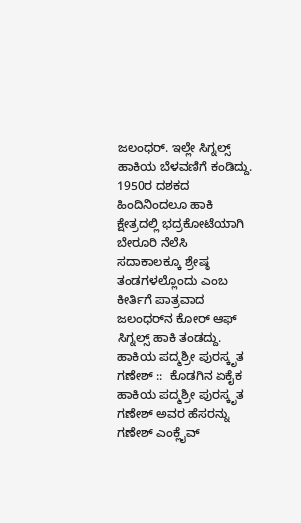ಜಲಂಧರ್. ಇಲ್ಲೇ ಸಿಗ್ನಲ್ಸ್ ಹಾಕಿಯ ಬೆಳವಣಿಗೆ ಕಂಡಿದ್ದು. 1950ರ ದಶಕದ ಹಿಂದಿನಿಂದಲೂ ಹಾಕಿ ಕ್ಷೇತ್ರದಲ್ಲಿ ಭದ್ರಕೋಟೆಯಾಗಿ ಬೇರೂರಿ ನೆಲೆಸಿ ಸದಾಕಾಲಕ್ಕೂ ಶ್ರೇಷ್ಠ ತಂಡಗಳಲ್ಲೊಂದು ಎಂಬ ಕೀರ್ತಿಗೆ ಪಾತ್ರವಾದ ಜಲಂಧರ್‌ನ ಕೋರ್ ಆಫ್ ಸಿಗ್ನಲ್ಸ್ ಹಾಕಿ ತಂಡದ್ದು.
ಹಾಕಿಯ ಪದ್ಮಶ್ರೀ ಪುರಸ್ಕೃತ ಗಣೇಶ್ ::  ಕೊಡಗಿನ ಏಕೈಕ ಹಾಕಿಯ ಪದ್ಮಶ್ರೀ ಪುರಸ್ಕೃತ ಗಣೇಶ್ ಅವರ ಹೆಸರನ್ನು ಗಣೇಶ್ ಎಂಕ್ಲೈವ್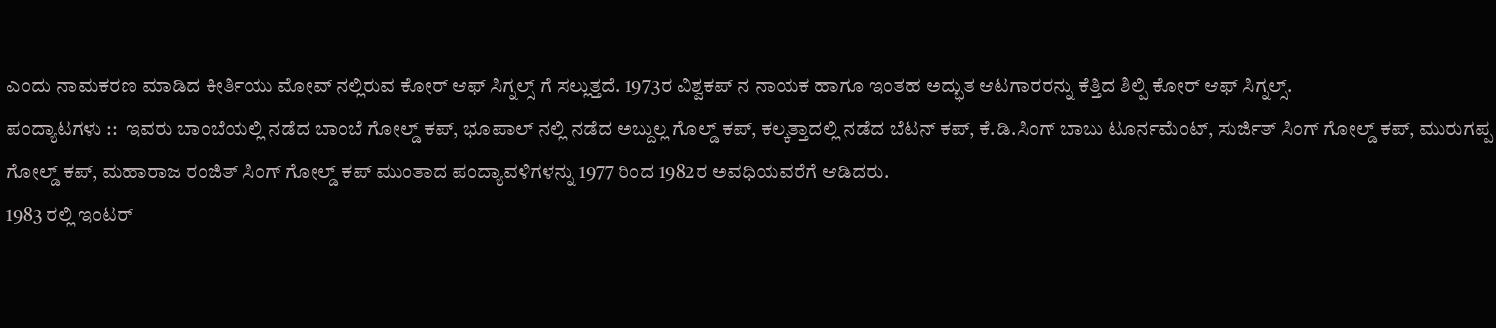ಎಂದು ನಾಮಕರಣ ಮಾಡಿದ ಕೀರ್ತಿಯು ಮೋವ್ ನಲ್ಲಿರುವ ಕೋರ್ ಆಫ್ ಸಿಗ್ನಲ್ಸ್ ಗೆ ಸಲ್ಲುತ್ತದೆ. 1973ರ ವಿಶ್ವಕಪ್ ನ ನಾಯಕ ಹಾಗೂ ಇಂತಹ ಅದ್ಭುತ ಆಟಗಾರರನ್ನು ಕೆತ್ತಿದ ಶಿಲ್ಪಿ ಕೋರ್ ಆಫ್ ಸಿಗ್ನಲ್ಸ್.
ಪಂದ್ಯಾಟಗಳು ::  ಇವರು ಬಾಂಬೆಯಲ್ಲಿ ನಡೆದ ಬಾಂಬೆ ಗೋಲ್ಡ್ ಕಪ್, ಭೂಪಾಲ್ ನಲ್ಲಿ ನಡೆದ ಅಬ್ದುಲ್ಲ ಗೊಲ್ಡ್ ಕಪ್, ಕಲ್ಕತ್ತಾದಲ್ಲಿ ನಡೆದ ಬೆಟನ್ ಕಪ್, ಕೆ.ಡಿ.ಸಿಂಗ್ ಬಾಬು ಟೂರ್ನಮೆಂಟ್, ಸುರ್ಜಿತ್ ಸಿಂಗ್ ಗೋಲ್ಡ್ ಕಪ್, ಮುರುಗಪ್ಪ ಗೋಲ್ಡ್ ಕಪ್, ಮಹಾರಾಜ ರಂಜಿತ್ ಸಿಂಗ್ ಗೋಲ್ಡ್ ಕಪ್ ಮುಂತಾದ ಪಂದ್ಯಾವಳಿಗಳನ್ನು 1977 ರಿಂದ 1982ರ ಅವಧಿಯವರೆಗೆ ಆಡಿದರು.
1983 ರಲ್ಲಿ ಇಂಟರ್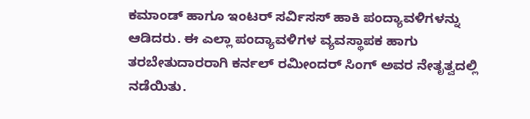ಕಮಾಂಡ್ ಹಾಗೂ ಇಂಟರ್ ಸರ್ವಿಸಸ್ ಹಾಕಿ ಪಂದ್ಯಾವಳಿಗಳನ್ನು ಆಡಿದರು. ಈ ಎಲ್ಲಾ ಪಂದ್ಯಾವಳಿಗಳ ವ್ಯವಸ್ಥಾಪಕ ಹಾಗು ತರಬೇತುದಾರರಾಗಿ ಕರ್ನಲ್ ರಮೀಂದರ್ ಸಿಂಗ್ ಅವರ ನೇತೃತ್ವದಲ್ಲಿ ನಡೆಯಿತು.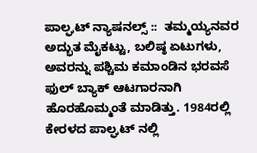ಪಾಲ್ಘಟ್ ನ್ಯಾಷನಲ್ಸ್ ::  ತಮ್ಮಯ್ಯನವರ ಅದ್ಭುತ ಮೈಕಟ್ಟು, ಬಲಿಷ್ಠ ಏಟುಗಳು, ಅವರನ್ನು ಪಶ್ಚಿಮ ಕಮಾಂಡಿನ ಭರವಸೆ ಫುಲ್ ಬ್ಯಾಕ್ ಆಟಗಾರನಾಗಿ ಹೊರಹೊಮ್ಮಂತೆ ಮಾಡಿತ್ತು. 1984ರಲ್ಲಿ ಕೇರಳದ ಪಾಲ್ಘಟ್ ನಲ್ಲಿ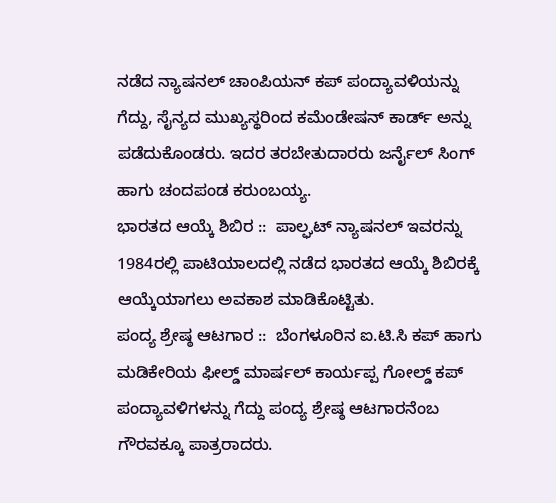ನಡೆದ ನ್ಯಾಷನಲ್ ಚಾಂಪಿಯನ್ ಕಪ್ ಪಂದ್ಯಾವಳಿಯನ್ನು ಗೆದ್ದು, ಸೈನ್ಯದ ಮುಖ್ಯಸ್ಥರಿಂದ ಕಮೆಂಡೇಷನ್ ಕಾರ್ಡ್ ಅನ್ನು ಪಡೆದುಕೊಂಡರು. ಇದರ ತರಬೇತುದಾರರು ಜರ್ನೈಲ್ ಸಿಂಗ್ ಹಾಗು ಚಂದಪಂಡ ಕರುಂಬಯ್ಯ.
ಭಾರತದ ಆಯ್ಕೆ ಶಿಬಿರ ::  ಪಾಲ್ಘಟ್ ನ್ಯಾಷನಲ್ ಇವರನ್ನು 1984ರಲ್ಲಿ ಪಾಟಿಯಾಲದಲ್ಲಿ ನಡೆದ ಭಾರತದ ಆಯ್ಕೆ ಶಿಬಿರಕ್ಕೆ ಆಯ್ಕೆಯಾಗಲು ಅವಕಾಶ ಮಾಡಿಕೊಟ್ಟಿತು.
ಪಂದ್ಯ ಶ್ರೇಷ್ಠ ಆಟಗಾರ ::  ಬೆಂಗಳೂರಿನ ಐ.ಟಿ.ಸಿ ಕಪ್ ಹಾಗು ಮಡಿಕೇರಿಯ ಫೀಲ್ಡ್ ಮಾರ್ಷಲ್ ಕಾರ್ಯಪ್ಪ ಗೋಲ್ಡ್ ಕಪ್ ಪಂದ್ಯಾವಳಿಗಳನ್ನು ಗೆದ್ದು ಪಂದ್ಯ ಶ್ರೇಷ್ಠ ಆಟಗಾರನೆಂಬ ಗೌರವಕ್ಕೂ ಪಾತ್ರರಾದರು.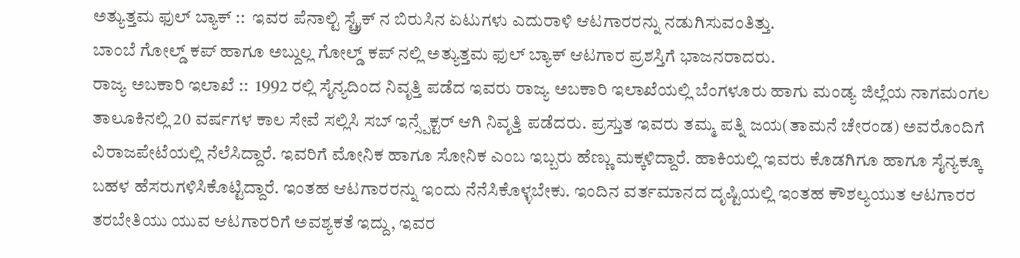ಅತ್ಯುತ್ತಮ ಫುಲ್ ಬ್ಯಾಕ್ ::  ಇವರ ಪೆನಾಲ್ಟಿ ಸ್ಟ್ರೈಕ್ ನ ಬಿರುಸಿನ ಏಟುಗಳು ಎದುರಾಳಿ ಆಟಗಾರರನ್ನು ನಡುಗಿಸುವಂತಿತ್ತು.
ಬಾಂಬೆ ಗೋಲ್ಡ್ ಕಪ್ ಹಾಗೂ ಅಬ್ದುಲ್ಲ ಗೋಲ್ಡ್ ಕಪ್ ನಲ್ಲಿ ಅತ್ಯುತ್ತಮ ಫುಲ್ ಬ್ಯಾಕ್ ಆಟಗಾರ ಪ್ರಶಸ್ತಿಗೆ ಭಾಜನರಾದರು.
ರಾಜ್ಯ ಅಬಕಾರಿ ಇಲಾಖೆ ::  1992 ರಲ್ಲಿ ಸೈನ್ಯದಿಂದ ನಿವೃತ್ತಿ ಪಡೆದ ಇವರು ರಾಜ್ಯ ಅಬಕಾರಿ ಇಲಾಖೆಯಲ್ಲಿ ಬೆಂಗಳೂರು ಹಾಗು ಮಂಡ್ಯ ಜಿಲ್ಲೆಯ ನಾಗಮಂಗಲ ತಾಲೂಕಿನಲ್ಲಿ 20 ವರ್ಷಗಳ ಕಾಲ ಸೇವೆ ಸಲ್ಲಿಸಿ ಸಬ್ ಇನ್ಸ್ಪೆಕ್ಟರ್ ಆಗಿ ನಿವೃತ್ತಿ ಪಡೆದರು. ಪ್ರಸ್ತುತ ಇವರು ತಮ್ಮ ಪತ್ನಿ ಜಯ(ತಾಮನೆ ಚೇರಂಡ) ಅವರೊಂದಿಗೆ ವಿರಾಜಪೇಟೆಯಲ್ಲಿ ನೆಲೆಸಿದ್ದಾರೆ. ಇವರಿಗೆ ಮೋನಿಕ ಹಾಗೂ ಸೋನಿಕ ಎಂಬ ಇಬ್ಬರು ಹೆಣ್ಣು ಮಕ್ಕಳಿದ್ದಾರೆ. ಹಾಕಿಯಲ್ಲಿ ಇವರು ಕೊಡಗಿಗೂ ಹಾಗೂ ಸೈನ್ಯಕ್ಕೂ ಬಹಳ ಹೆಸರುಗಳಿಸಿಕೊಟ್ಟಿದ್ದಾರೆ. ಇಂತಹ ಆಟಗಾರರನ್ನು ಇಂದು ನೆನೆಸಿಕೊಳ್ಳಬೇಕು. ಇಂದಿನ ವರ್ತಮಾನದ ದೃಷ್ಟಿಯಲ್ಲಿ ಇಂತಹ ಕೌಶಲ್ಯಯುತ ಆಟಗಾರರ ತರಬೇತಿಯು ಯುವ ಆಟಗಾರರಿಗೆ ಅವಶ್ಯಕತೆ ಇದ್ದು, ಇವರ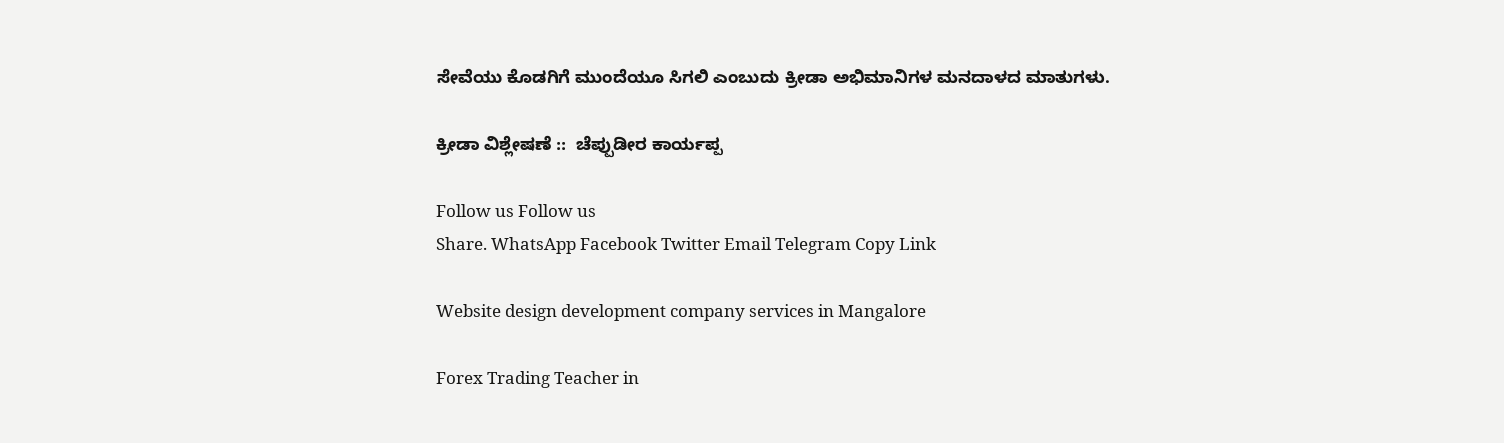ಸೇವೆಯು ಕೊಡಗಿಗೆ ಮುಂದೆಯೂ ಸಿಗಲಿ ಎಂಬುದು ಕ್ರೀಡಾ ಅಭಿಮಾನಿಗಳ ಮನದಾಳದ ಮಾತುಗಳು.

ಕ್ರೀಡಾ ವಿಶ್ಲೇಷಣೆ ::  ಚೆಪ್ಪುಡೀರ ಕಾರ್ಯಪ್ಪ

Follow us Follow us
Share. WhatsApp Facebook Twitter Email Telegram Copy Link

Website design development company services in Mangalore

Forex Trading Teacher in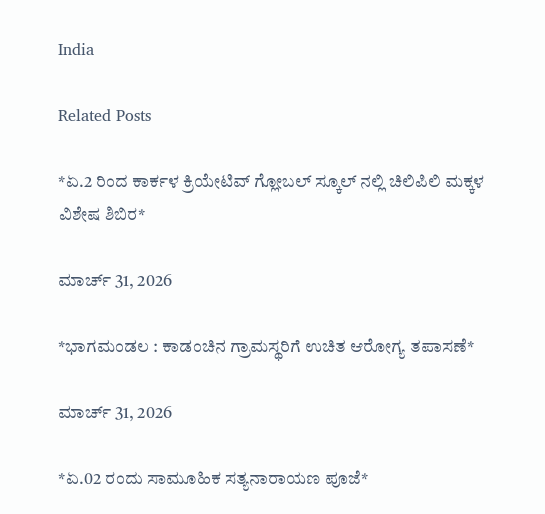India

Related Posts

*ಏ.2 ರಿಂದ ಕಾರ್ಕಳ ಕ್ರಿಯೇಟಿವ್ ಗ್ಲೋಬಲ್ ಸ್ಕೂಲ್ ನಲ್ಲಿ ಚಿಲಿಪಿಲಿ ಮಕ್ಕಳ ವಿಶೇಷ ಶಿಬಿರ*

ಮಾರ್ಚ್ 31, 2026

*ಭಾಗಮಂಡಲ : ಕಾಡಂಚಿನ ಗ್ರಾಮಸ್ಥರಿಗೆ ಉಚಿತ ಆರೋಗ್ಯ ತಪಾಸಣೆ*

ಮಾರ್ಚ್ 31, 2026

*ಏ.02 ರಂದು ಸಾಮೂಹಿಕ ಸತ್ಯನಾರಾಯಣ ಪೂಜೆ*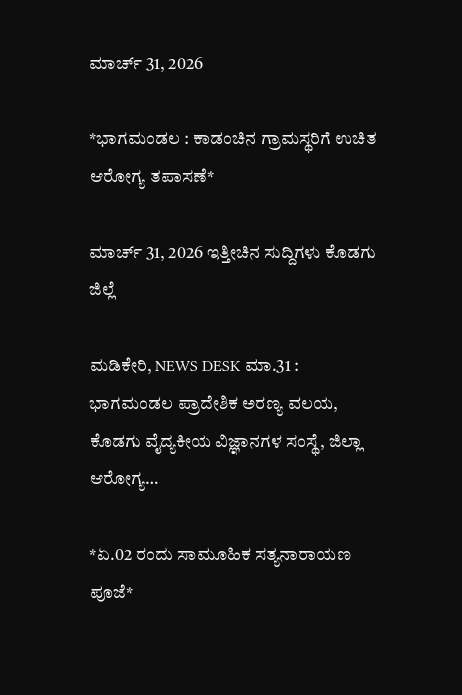ಮಾರ್ಚ್ 31, 2026

*ಭಾಗಮಂಡಲ : ಕಾಡಂಚಿನ ಗ್ರಾಮಸ್ಥರಿಗೆ ಉಚಿತ ಆರೋಗ್ಯ ತಪಾಸಣೆ*

ಮಾರ್ಚ್ 31, 2026 ಇತ್ತೀಚಿನ ಸುದ್ದಿಗಳು ಕೊಡಗು ಜಿಲ್ಲೆ

ಮಡಿಕೇರಿ, NEWS DESK ಮಾ.31 : ಭಾಗಮಂಡಲ ಪ್ರಾದೇಶಿಕ ಅರಣ್ಯ ವಲಯ, ಕೊಡಗು ವೈದ್ಯಕೀಯ ವಿಜ್ಞಾನಗಳ ಸಂಸ್ಥೆ, ಜಿಲ್ಲಾ ಆರೋಗ್ಯ…

*ಏ.02 ರಂದು ಸಾಮೂಹಿಕ ಸತ್ಯನಾರಾಯಣ ಪೂಜೆ*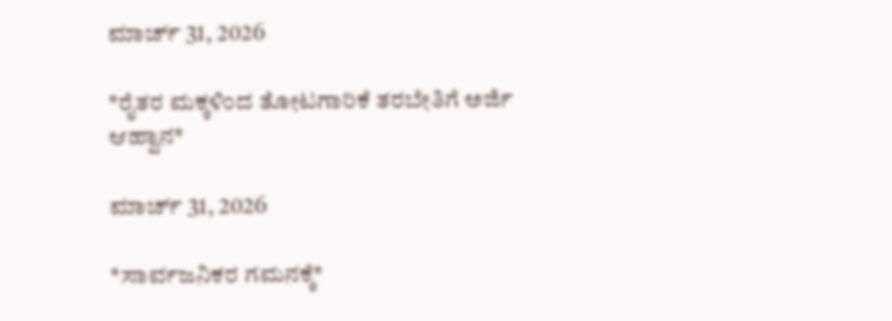ಮಾರ್ಚ್ 31, 2026

*ರೈತರ ಮಕ್ಕಳಿಂದ ತೋಟಗಾರಿಕೆ ತರಬೇತಿಗೆ ಅರ್ಜಿ ಆಹ್ವಾನ*

ಮಾರ್ಚ್ 31, 2026

*ಸಾರ್ವಜನಿಕರ ಗಮನಕ್ಕೆ*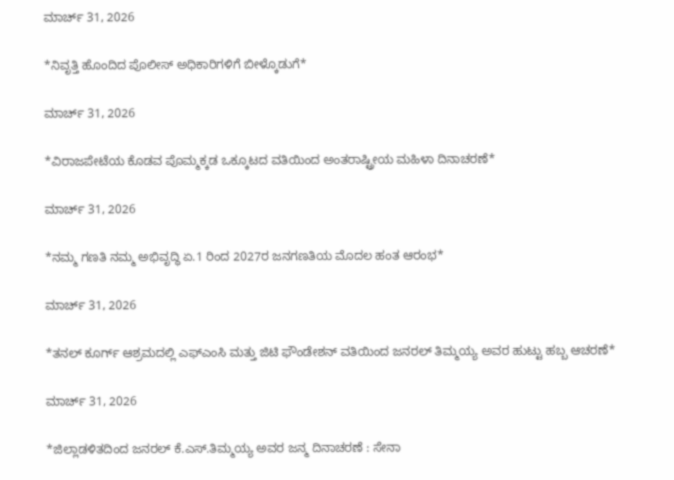ಮಾರ್ಚ್ 31, 2026

*ನಿವೃತ್ತಿ ಹೊಂದಿದ ಪೊಲೀಸ್ ಅಧಿಕಾರಿಗಳಿಗೆ ಬೀಳ್ಕೊಡುಗೆ*

ಮಾರ್ಚ್ 31, 2026

*ವಿರಾಜಪೇಟೆಯ ಕೊಡವ ಪೊಮ್ಮಕ್ಕಡ ಒಕ್ಕೂಟದ ವತಿಯಿಂದ ಅಂತರಾಷ್ಟ್ರೀಯ ಮಹಿಳಾ ದಿನಾಚರಣೆ*

ಮಾರ್ಚ್ 31, 2026

*ನಮ್ಮ ಗಣತಿ ನಮ್ಮ ಅಭಿವೃದ್ಧಿ ಏ.1 ರಿಂದ 2027ರ ಜನಗಣತಿಯ ಮೊದಲ ಹಂತ ಆರಂಭ*

ಮಾರ್ಚ್ 31, 2026

*ತನಲ್ ಕೂರ್ಗ್ ಆಶ್ರಮದಲ್ಲಿ ಎಫ್‌ಎಂಸಿ ಮತ್ತು ಜಿಟಿ ಫೌಂಡೇಶನ್ ವತಿಯಿಂದ ಜನರಲ್ ತಿಮ್ಮಯ್ಯ ಅವರ ಹುಟ್ಟು ಹಬ್ಬ ಆಚರಣೆ*

ಮಾರ್ಚ್ 31, 2026

*ಜಿಲ್ಲಾಡಳಿತದಿಂದ ಜನರಲ್ ಕೆ.ಎಸ್.ತಿಮ್ಮಯ್ಯ ಅವರ ಜನ್ಮ ದಿನಾಚರಣೆ : ಸೇನಾ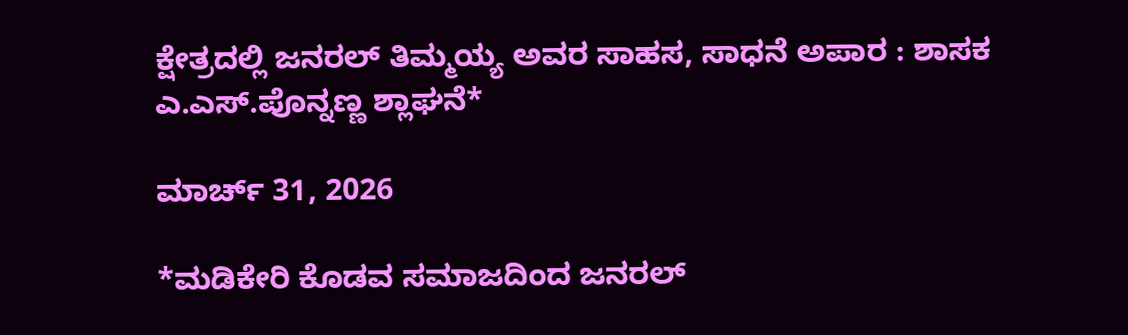ಕ್ಷೇತ್ರದಲ್ಲಿ ಜನರಲ್ ತಿಮ್ಮಯ್ಯ ಅವರ ಸಾಹಸ, ಸಾಧನೆ ಅಪಾರ : ಶಾಸಕ ಎ.ಎಸ್.ಪೊನ್ನಣ್ಣ ಶ್ಲಾಘನೆ*

ಮಾರ್ಚ್ 31, 2026

*ಮಡಿಕೇರಿ ಕೊಡವ ಸಮಾಜದಿಂದ ಜನರಲ್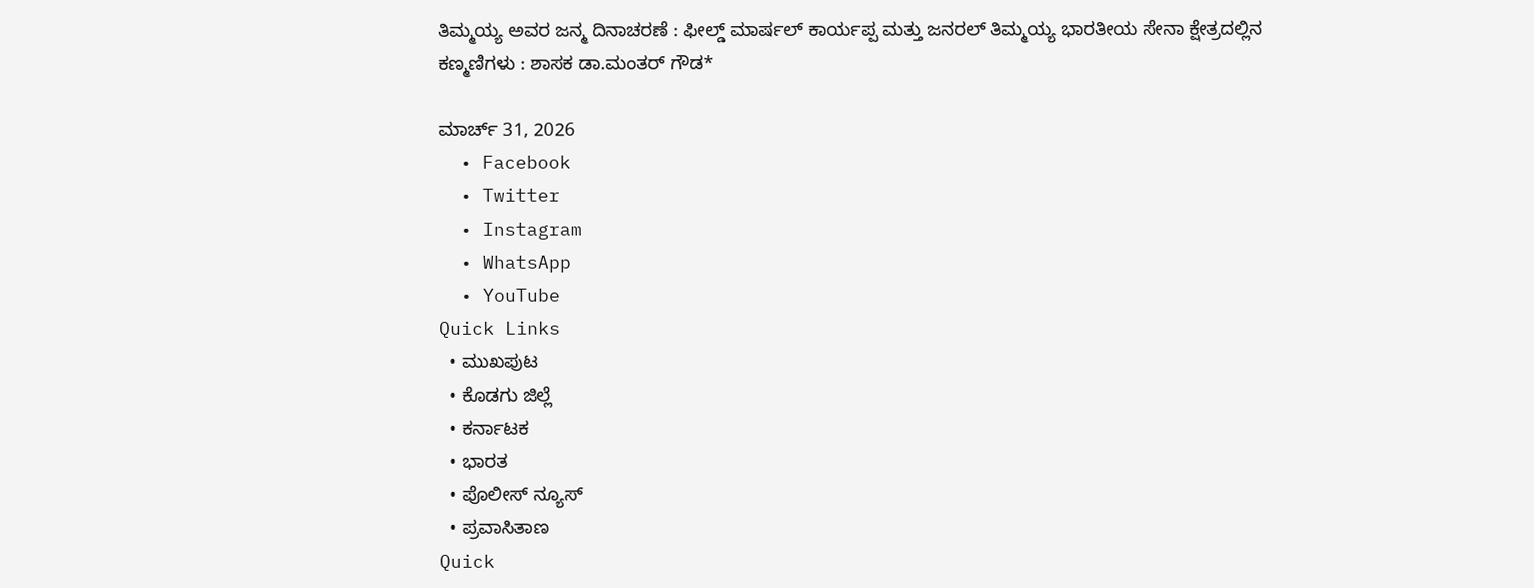ತಿಮ್ಮಯ್ಯ ಅವರ ಜನ್ಮ ದಿನಾಚರಣೆ : ಫೀಲ್ಡ್ ಮಾರ್ಷಲ್ ಕಾರ್ಯಪ್ಪ ಮತ್ತು ಜನರಲ್ ತಿಮ್ಮಯ್ಯ ಭಾರತೀಯ ಸೇನಾ ಕ್ಷೇತ್ರದಲ್ಲಿನ ಕಣ್ಮಣಿಗಳು : ಶಾಸಕ ಡಾ.ಮಂತರ್ ಗೌಡ*

ಮಾರ್ಚ್ 31, 2026
  • Facebook
  • Twitter
  • Instagram
  • WhatsApp
  • YouTube
Quick Links
  • ಮುಖಪುಟ
  • ಕೊಡಗು ಜಿಲ್ಲೆ
  • ಕರ್ನಾಟಕ
  • ಭಾರತ
  • ಪೊಲೀಸ್ ನ್ಯೂಸ್
  • ಪ್ರವಾಸಿತಾಣ
Quick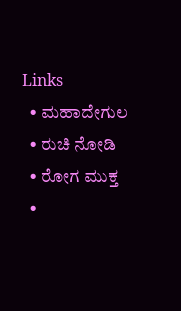Links
  • ಮಹಾದೇಗುಲ
  • ರುಚಿ ನೋಡಿ
  • ರೋಗ ಮುಕ್ತ
  •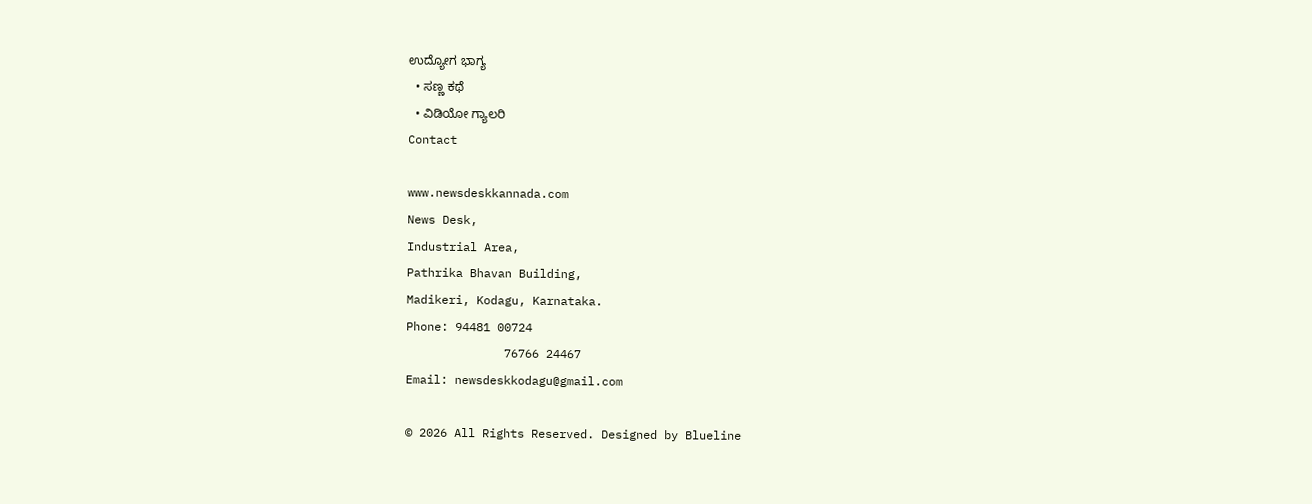ಉದ್ಯೋಗ ಭಾಗ್ಯ
  • ಸಣ್ಣ ಕಥೆ
  • ವಿಡಿಯೋ ಗ್ಯಾಲರಿ
Contact

www.newsdeskkannada.com
News Desk,
Industrial Area,
Pathrika Bhavan Building,
Madikeri, Kodagu, Karnataka.
Phone: 94481 00724
              76766 24467
Email: newsdeskkodagu@gmail.com

© 2026 All Rights Reserved. Designed by Blueline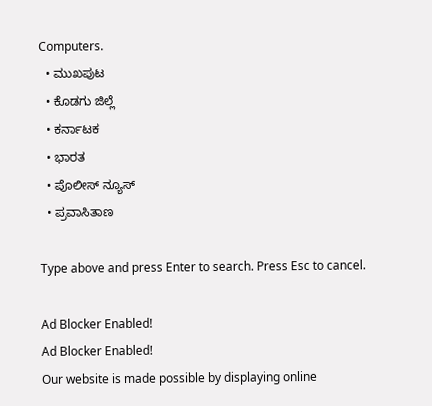Computers.
  • ಮುಖಪುಟ
  • ಕೊಡಗು ಜಿಲ್ಲೆ
  • ಕರ್ನಾಟಕ
  • ಭಾರತ
  • ಪೊಲೀಸ್ ನ್ಯೂಸ್
  • ಪ್ರವಾಸಿತಾಣ

Type above and press Enter to search. Press Esc to cancel.

Ad Blocker Enabled!
Ad Blocker Enabled!
Our website is made possible by displaying online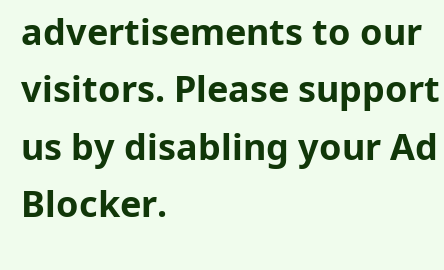advertisements to our visitors. Please support us by disabling your Ad Blocker.